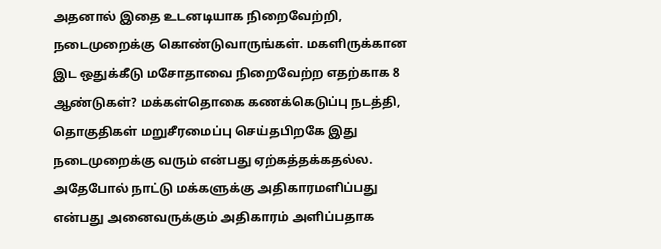அதனால் இதை உடனடியாக நிறைவேற்றி, நடைமுறைக்கு கொண்டுவாருங்கள். மகளிருக்கான இட ஒதுக்கீடு மசோதாவை நிறைவேற்ற எதற்காக 8 ஆண்டுகள்? மக்கள்தொகை கணக்கெடுப்பு நடத்தி, தொகுதிகள் மறுசீரமைப்பு செய்தபிறகே இது நடைமுறைக்கு வரும் என்பது ஏற்கத்தக்கதல்ல. அதேபோல் நாட்டு மக்களுக்கு அதிகாரமளிப்பது என்பது அனைவருக்கும் அதிகாரம் அளிப்பதாக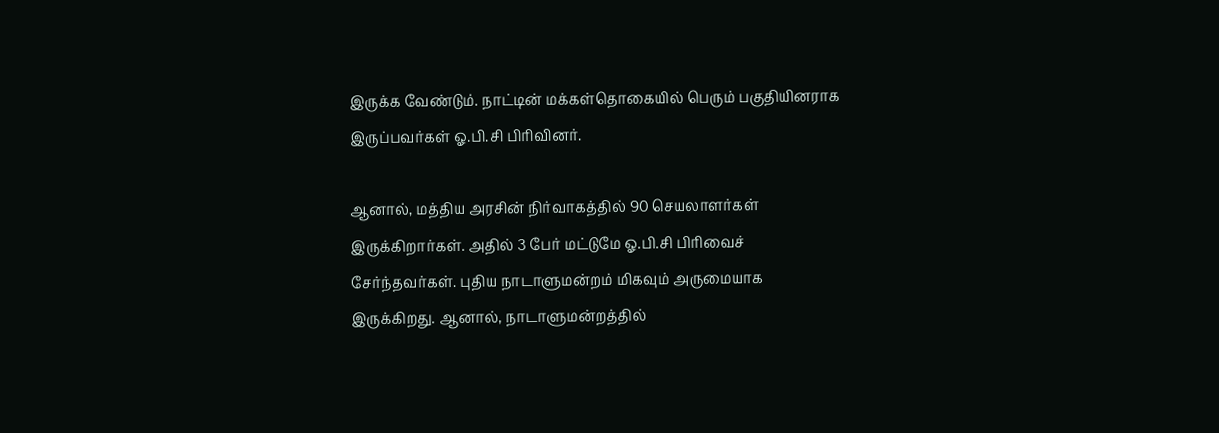இருக்க வேண்டும். நாட்டின் மக்கள்தொகையில் பெரும் பகுதியினராக இருப்பவர்கள் ஓ.பி.சி பிரிவினர்.

ஆனால், மத்திய அரசின் நிர்வாகத்தில் 90 செயலாளர்கள் இருக்கிறார்கள். அதில் 3 பேர் மட்டுமே ஓ.பி.சி பிரிவைச் சேர்ந்தவர்கள். புதிய நாடாளுமன்றம் மிகவும் அருமையாக இருக்கிறது. ஆனால், நாடாளுமன்றத்தில்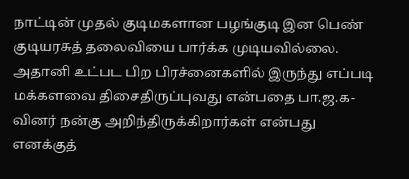நாட்டின் முதல் குடிமகளான பழங்குடி இன பெண் குடியரசுத் தலைவியை பார்க்க முடியவில்லை. அதானி உட்பட பிற பிரச்னைகளில் இருந்து எப்படி மக்களவை திசைதிருப்புவது என்பதை பா.ஜ.க-வினர் நன்கு அறிந்திருக்கிறார்கள் என்பது எனக்குத்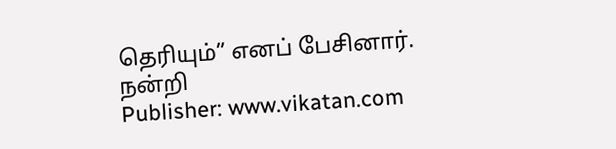தெரியும்” எனப் பேசினார்.
நன்றி
Publisher: www.vikatan.com